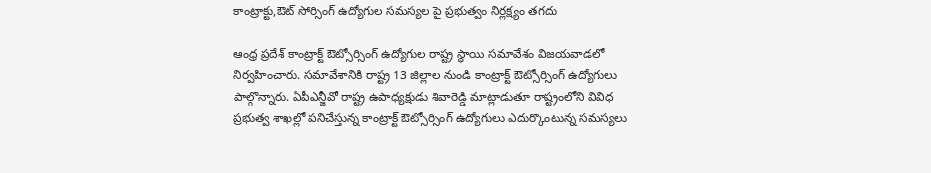కాంట్రాక్టు,ఔట్ సోర్సింగ్ ఉద్యోగుల సమస్యల పై ప్రభుత్వం నిర్లక్ష్యం తగదు

ఆంధ్ర ప్రదేశ్ కాంట్రాక్ట్ ఔట్సోర్సింగ్ ఉద్యోగుల రాష్ట్ర స్థాయి సమావేశం విజయవాడలో నిర్వహించారు. సమావేశానికి రాష్ట్ర 13 జిల్లాల నుండి కాంట్రాక్ట్ ఔట్సోర్సింగ్ ఉద్యోగులు పాల్గొన్నారు. ఏపీఎన్జీవో రాష్ట్ర ఉపాధ్యక్షుడు శివారెడ్డి మాట్లాడుతూ రాష్ట్రంలోని వివిధ ప్రభుత్వ శాఖల్లో పనిచేస్తున్న కాంట్రాక్ట్ ఔట్సోర్సింగ్ ఉద్యోగులు ఎదుర్కొంటున్న సమస్యలు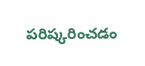పరిష్కరించడం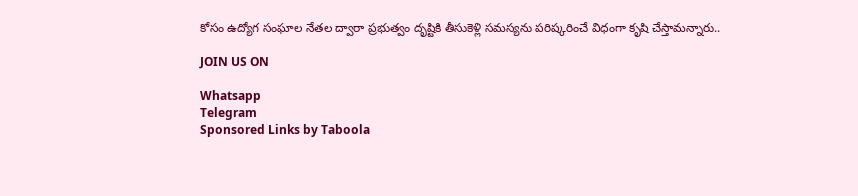కోసం ఉద్యోగ సంఘాల నేతల ద్వారా ప్రభుత్వం దృష్టికి తీసుకెళ్లి సమస్యను పరిష్కరించే విధంగా కృషి చేస్తామన్నారు..

JOIN US ON

Whatsapp
Telegram
Sponsored Links by Taboola